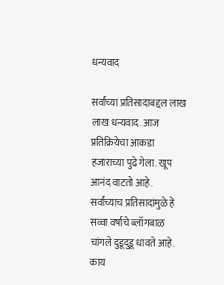धन्यवाद

सर्वांच्या प्रतिसादाबद्दल लाख लाख धन्यवाद. आज प्रतिक्रियेचा आकडा हजाराच्या पुढे गेला. खूप आनंद वाटतो आहे. सर्वांच्याच प्रतिसादांमुळे हे सव्वा वर्षाचे ब्लॉगबाळ चांगले दुडूदुडू धावते आहे. काय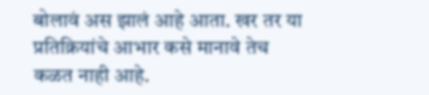बोलावं अस झालं आहे आता. खर तर या प्रतिक्रियांचे आभार कसे मानावे तेच कळत नाही आहे.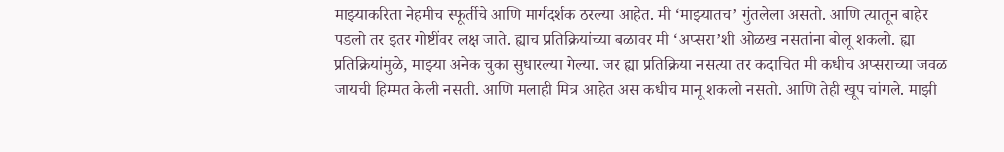माझ्याकरिता नेहमीच स्फूर्तीचे आणि मार्गदर्शक ठरल्या आहेत. मी ‘माझ्यातच’ गुंतलेला असतो. आणि त्यातून बाहेर पडलो तर इतर गोष्टींवर लक्ष जाते. ह्याच प्रतिक्रियांच्या बळावर मी ‘अप्सरा’शी ओळख नसतांना बोलू शकलो. ह्या प्रतिक्रियांमुळे, माझ्या अनेक चुका सुधारल्या गेल्या. जर ह्या प्रतिक्रिया नसत्या तर कदाचित मी कधीच अप्सराच्या जवळ जायची हिम्मत केली नसती. आणि मलाही मित्र आहेत अस कधीच मानू शकलो नसतो. आणि तेही खूप चांगले. माझी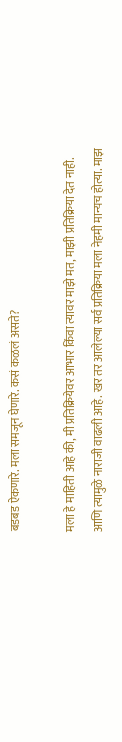बडबड ऐकणारे. मला समजून घेणारे. कसं कळलं असते?

मला हे माहिती आहे की, मी प्रतिक्रियेवर आभार किंवा त्यावर माझे मत, माझी प्रतिक्रिया देत नाही. आणि त्यामुळे नाराजी वाढली आहे. खर तर आलेल्या सर्व प्रतिक्रिया मला नेहमी मान्यच होत्या. माझ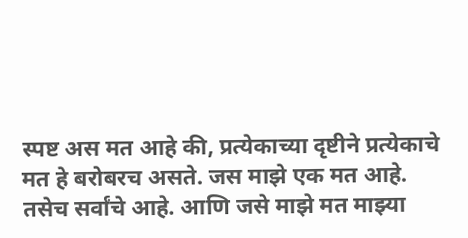स्पष्ट अस मत आहे की, प्रत्येकाच्या दृष्टीने प्रत्येकाचे मत हे बरोबरच असते. जस माझे एक मत आहे. तसेच सर्वांचे आहे. आणि जसे माझे मत माझ्या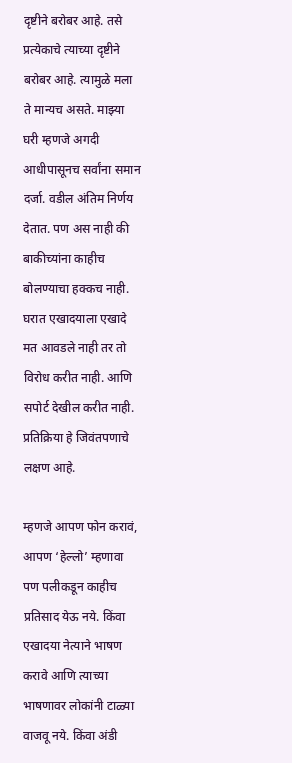दृष्टीने बरोबर आहे. तसे प्रत्येकाचे त्याच्या दृष्टीने बरोबर आहे. त्यामुळे मला ते मान्यच असते. माझ्या घरी म्हणजे अगदी आधीपासूनच सर्वांना समान दर्जा. वडील अंतिम निर्णय देतात. पण अस नाही की बाकीच्यांना काहीच बोलण्याचा हक्कच नाही. घरात एखादयाला एखादे मत आवडले नाही तर तो विरोध करीत नाही. आणि सपोर्ट देखील करीत नाही. प्रतिक्रिया हे जिवंतपणाचे लक्षण आहे.

म्हणजे आपण फोन करावं, आपण ‘हेल्लो’ म्हणावा पण पलीकडून काहीच प्रतिसाद येऊ नये. किंवा एखादया नेत्याने भाषण करावे आणि त्याच्या भाषणावर लोकांनी टाळ्या वाजवू नये. किंवा अंडी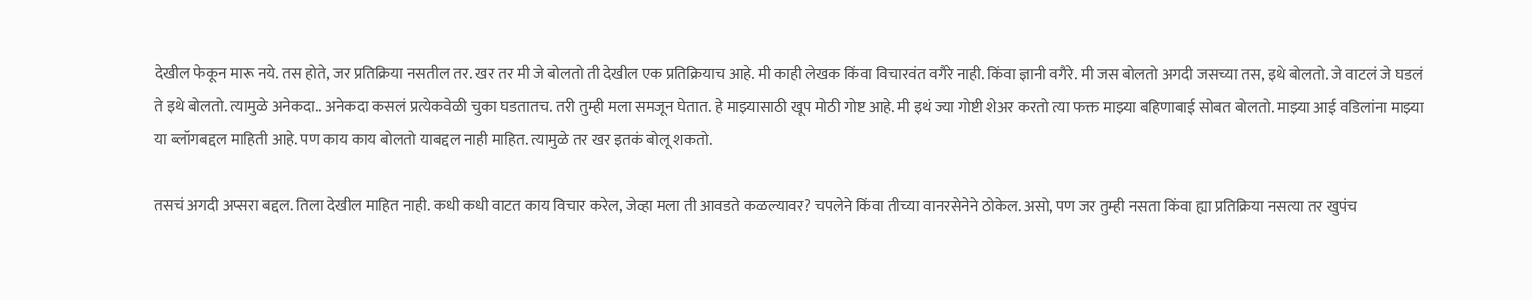देखील फेकून मारू नये. तस होते, जर प्रतिक्रिया नसतील तर. खर तर मी जे बोलतो ती देखील एक प्रतिक्रियाच आहे. मी काही लेखक किंवा विचारवंत वगैरे नाही. किंवा ज्ञानी वगैरे. मी जस बोलतो अगदी जसच्या तस, इथे बोलतो. जे वाटलं जे घडलं ते इथे बोलतो. त्यामुळे अनेकदा.. अनेकदा कसलं प्रत्येकवेळी चुका घडतातच. तरी तुम्ही मला समजून घेतात. हे माझ्यासाठी खूप मोठी गोष्ट आहे. मी इथं ज्या गोष्टी शेअर करतो त्या फक्त माझ्या बहिणाबाई सोबत बोलतो. माझ्या आई वडिलांना माझ्या या ब्लॉगबद्दल माहिती आहे. पण काय काय बोलतो याबद्दल नाही माहित. त्यामुळे तर खर इतकं बोलू शकतो.

तसचं अगदी अप्सरा बद्दल. तिला देखील माहित नाही. कधी कधी वाटत काय विचार करेल, जेव्हा मला ती आवडते कळल्यावर? चपलेने किंवा तीच्या वानरसेनेने ठोकेल. असो, पण जर तुम्ही नसता किंवा ह्या प्रतिक्रिया नसत्या तर खुपंच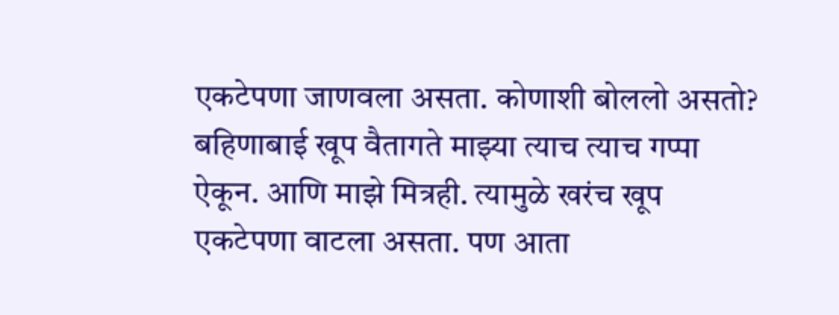एकटेपणा जाणवला असता. कोणाशी बोललो असतो? बहिणाबाई खूप वैतागते माझ्या त्याच त्याच गप्पा ऐकून. आणि माझे मित्रही. त्यामुळे खरंच खूप एकटेपणा वाटला असता. पण आता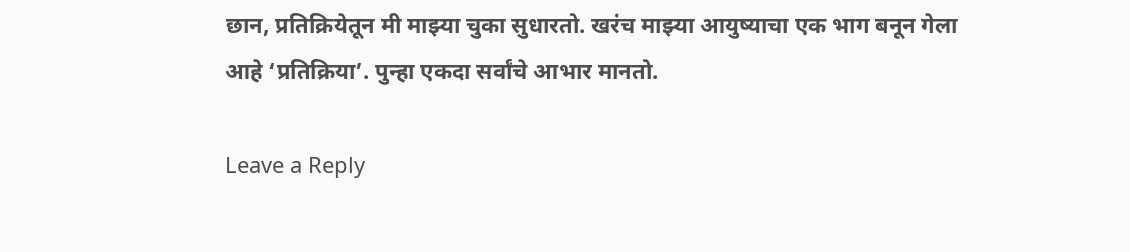छान, प्रतिक्रियेतून मी माझ्या चुका सुधारतो. खरंच माझ्या आयुष्याचा एक भाग बनून गेला आहे ‘प्रतिक्रिया’. पुन्हा एकदा सर्वांचे आभार मानतो.

Leave a Reply